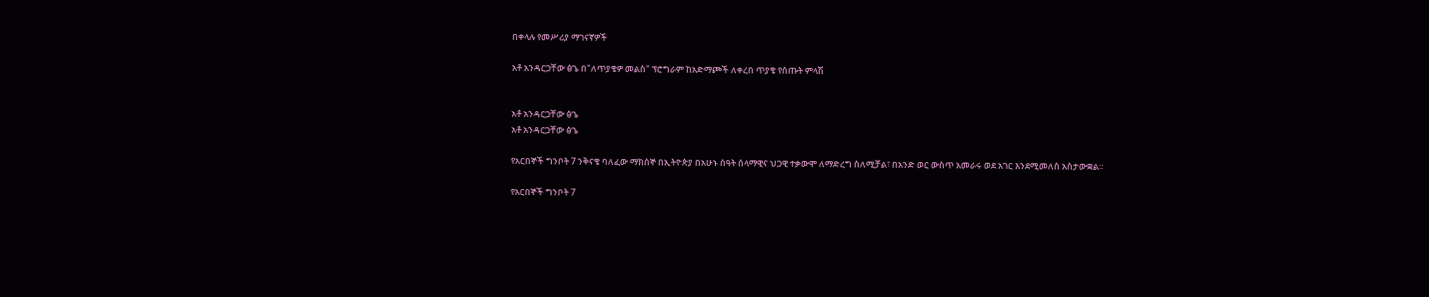በቀላሉ የመሥሪያ ማገናኛዎች

አቶ አንዳርጋቸው ፅጌ በ"ለጥያቄዎ መልስ" ፕሮግራም ከአድማጮች ለቀረበ ጥያቄ የሰጡት ምላሽ


አቶ አንዳርጋቸው ፅጌ
አቶ አንዳርጋቸው ፅጌ

የአርበኞች ግንቦት 7 ንቅናቄ ባለፈው ማክሰኞ በኢትዮጵያ በአሁኑ ሰዓት ሰላማዊና ህጋዊ ተቃውሞ ለማድረግ ስለሚቻል፣ በአንድ ወር ውስጥ አመራሩ ወደ አገር እንደሚመለስ አስታውቋል።

የአርበኞች ግንቦት 7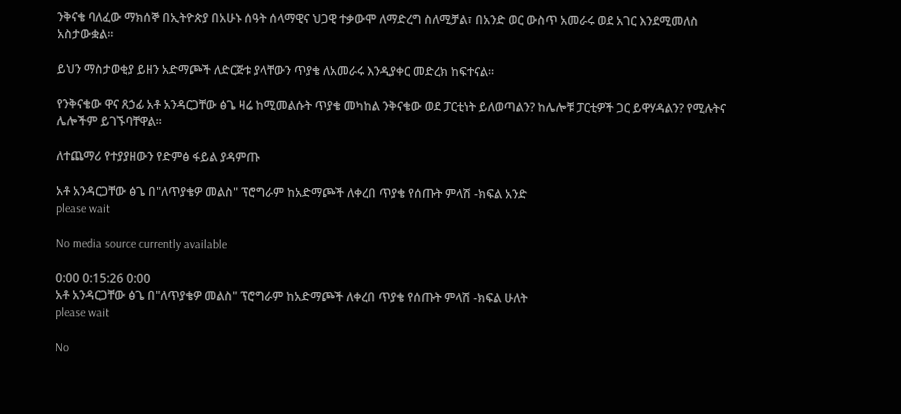ንቅናቄ ባለፈው ማክሰኞ በኢትዮጵያ በአሁኑ ሰዓት ሰላማዊና ህጋዊ ተቃውሞ ለማድረግ ስለሚቻል፣ በአንድ ወር ውስጥ አመራሩ ወደ አገር እንደሚመለስ አስታውቋል።

ይህን ማስታወቂያ ይዘን አድማጮች ለድርጅቱ ያላቸውን ጥያቄ ለአመራሩ እንዲያቀር መድረክ ከፍተናል።

የንቅናቄው ዋና ጸኃፊ አቶ አንዳርጋቸው ፅጌ ዛሬ ከሚመልሱት ጥያቄ መካከል ንቅናቄው ወደ ፓርቲነት ይለወጣልን? ከሌሎቹ ፓርቲዎች ጋር ይዋሃዳልን? የሚሉትና ሌሎችም ይገኙባቸዋል።

ለተጨማሪ የተያያዘውን የድምፅ ፋይል ያዳምጡ

አቶ አንዳርጋቸው ፅጌ በ"ለጥያቄዎ መልስ" ፕሮግራም ከአድማጮች ለቀረበ ጥያቄ የሰጡት ምላሽ -ክፍል አንድ
please wait

No media source currently available

0:00 0:15:26 0:00
አቶ አንዳርጋቸው ፅጌ በ"ለጥያቄዎ መልስ" ፕሮግራም ከአድማጮች ለቀረበ ጥያቄ የሰጡት ምላሽ -ክፍል ሁለት
please wait

No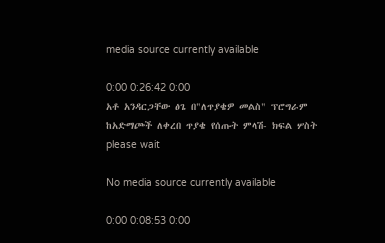media source currently available

0:00 0:26:42 0:00
አቶ አንዳርጋቸው ፅጌ በ"ለጥያቄዎ መልስ" ፕሮግራም ከአድማጮች ለቀረበ ጥያቄ የሰጡት ምላሽ- ክፍል ሦስት
please wait

No media source currently available

0:00 0:08:53 0:00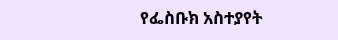የፌስቡክ አስተያየት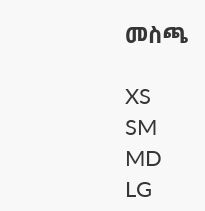መስጫ

XS
SM
MD
LG